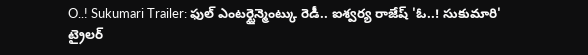O..! Sukumari Trailer: ఫుల్ ఎంటర్టైన్మెంట్కు రెడీ.. ఐశ్వర్య రాజేష్ 'ఓ..! సుకుమారి' ట్రైలర్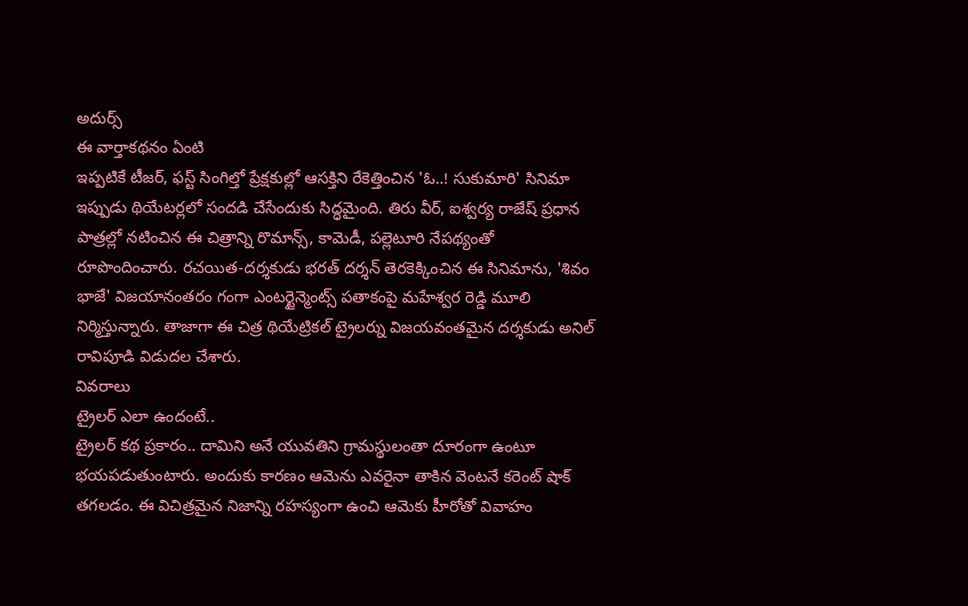అదుర్స్
ఈ వార్తాకథనం ఏంటి
ఇప్పటికే టీజర్, ఫస్ట్ సింగిల్తో ప్రేక్షకుల్లో ఆసక్తిని రేకెత్తించిన 'ఓ..! సుకుమారి' సినిమా ఇప్పుడు థియేటర్లలో సందడి చేసేందుకు సిద్ధమైంది. తిరు వీర్, ఐశ్వర్య రాజేష్ ప్రధాన పాత్రల్లో నటించిన ఈ చిత్రాన్ని రొమాన్స్, కామెడీ, పల్లెటూరి నేపథ్యంతో రూపొందించారు. రచయిత-దర్శకుడు భరత్ దర్శన్ తెరకెక్కించిన ఈ సినిమాను, 'శివం భాజే' విజయానంతరం గంగా ఎంటర్టైన్మెంట్స్ పతాకంపై మహేశ్వర రెడ్డి మూలి నిర్మిస్తున్నారు. తాజాగా ఈ చిత్ర థియేట్రికల్ ట్రైలర్ను విజయవంతమైన దర్శకుడు అనిల్ రావిపూడి విడుదల చేశారు.
వివరాలు
ట్రైలర్ ఎలా ఉందంటే..
ట్రైలర్ కథ ప్రకారం.. దామిని అనే యువతిని గ్రామస్థులంతా దూరంగా ఉంటూ భయపడుతుంటారు. అందుకు కారణం ఆమెను ఎవరైనా తాకిన వెంటనే కరెంట్ షాక్ తగలడం. ఈ విచిత్రమైన నిజాన్ని రహస్యంగా ఉంచి ఆమెకు హీరోతో వివాహం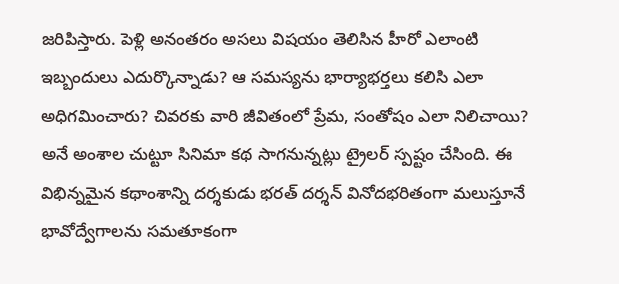జరిపిస్తారు. పెళ్లి అనంతరం అసలు విషయం తెలిసిన హీరో ఎలాంటి ఇబ్బందులు ఎదుర్కొన్నాడు? ఆ సమస్యను భార్యాభర్తలు కలిసి ఎలా అధిగమించారు? చివరకు వారి జీవితంలో ప్రేమ, సంతోషం ఎలా నిలిచాయి? అనే అంశాల చుట్టూ సినిమా కథ సాగనున్నట్లు ట్రైలర్ స్పష్టం చేసింది. ఈ విభిన్నమైన కథాంశాన్ని దర్శకుడు భరత్ దర్శన్ వినోదభరితంగా మలుస్తూనే భావోద్వేగాలను సమతూకంగా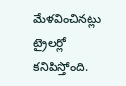మేళవించినట్లు ట్రైలర్లో కనిపిస్తోంది.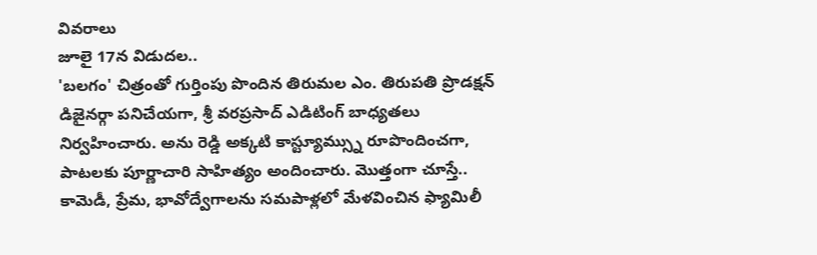వివరాలు
జూలై 17న విడుదల..
'బలగం' చిత్రంతో గుర్తింపు పొందిన తిరుమల ఎం. తిరుపతి ప్రొడక్షన్ డిజైనర్గా పనిచేయగా, శ్రీ వరప్రసాద్ ఎడిటింగ్ బాధ్యతలు నిర్వహించారు. అను రెడ్డి అక్కటి కాస్ట్యూమ్స్ను రూపొందించగా, పాటలకు పూర్ణాచారి సాహిత్యం అందించారు. మొత్తంగా చూస్తే.. కామెడీ, ప్రేమ, భావోద్వేగాలను సమపాళ్లలో మేళవించిన ఫ్యామిలీ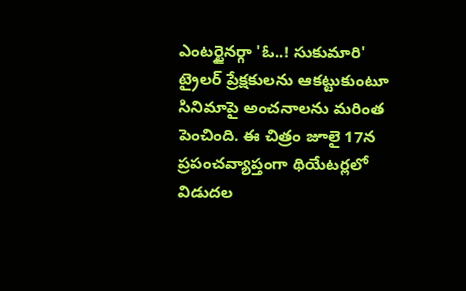ఎంటర్టైనర్గా 'ఓ..! సుకుమారి' ట్రైలర్ ప్రేక్షకులను ఆకట్టుకుంటూ సినిమాపై అంచనాలను మరింత పెంచింది. ఈ చిత్రం జూలై 17న ప్రపంచవ్యాప్తంగా థియేటర్లలో విడుదల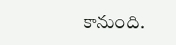కానుంది.